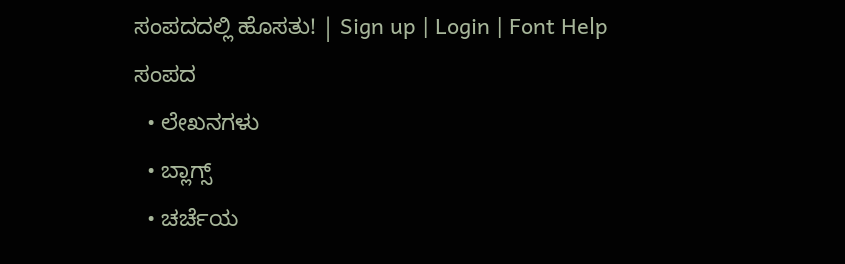ಸಂಪದದಲ್ಲಿ ಹೊಸತು! | Sign up | Login | Font Help
ಸಂಪದ
  • ಲೇಖನಗಳು
  • ಬ್ಲಾಗ್ಸ್
  • ಚರ್ಚೆಯ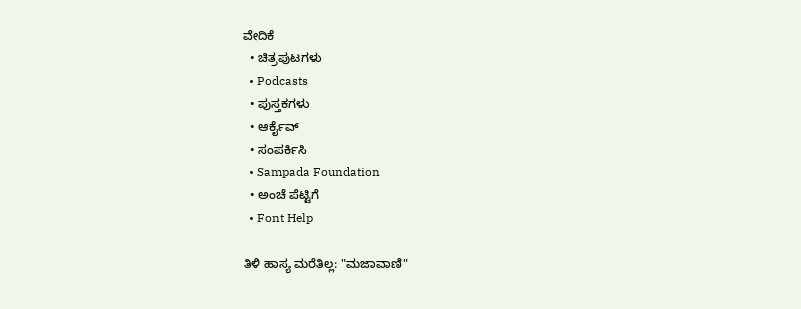ವೇದಿಕೆ
  • ಚಿತ್ರಪುಟಗಳು
  • Podcasts
  • ಪುಸ್ತಕಗಳು
  • ಆರ್ಕೈವ್
  • ಸಂಪರ್ಕಿಸಿ
  • Sampada Foundation
  • ಅಂಚೆ ಪೆಟ್ಟಿಗೆ
  • Font Help

ತಿಳಿ ಹಾಸ್ಯ ಮರೆತಿಲ್ಲ: "ಮಜಾವಾಣಿ"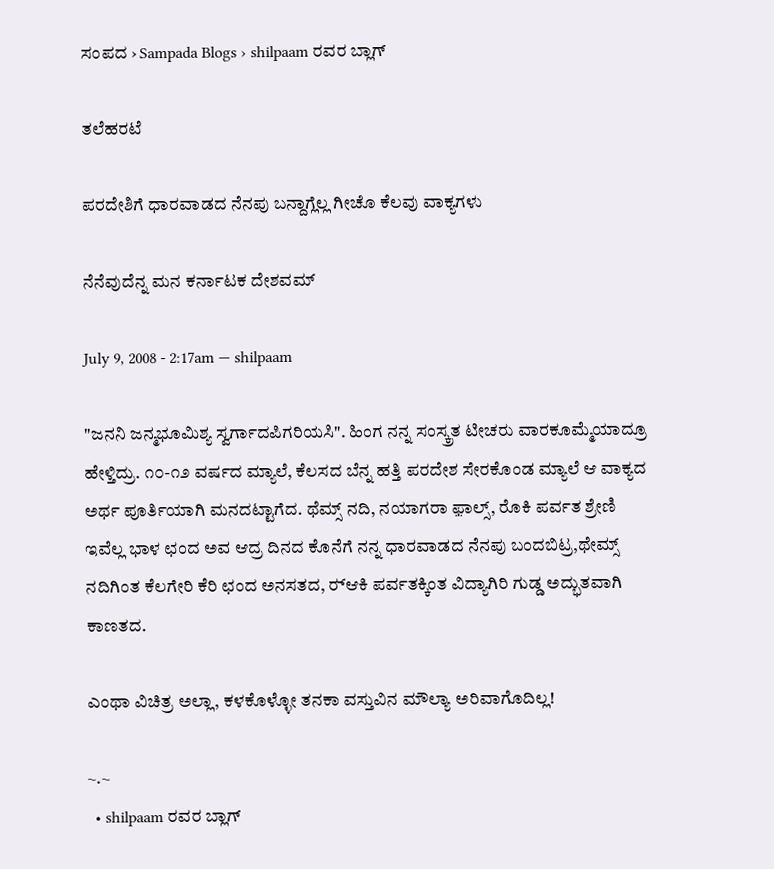ಸಂಪದ › Sampada Blogs › shilpaam ರವರ ಬ್ಲಾಗ್

ತಲೆಹರಟೆ

ಪರದೇಶಿಗೆ ಧಾರವಾಡದ ನೆನಪು ಬನ್ದಾಗ್ಲೆಲ್ಲ ಗೀಚೊ ಕೆಲವು ವಾಕ್ಯಗಳು

ನೆನೆವುದೆನ್ನ ಮನ ಕರ್ನಾಟಕ ದೇಶವಮ್

July 9, 2008 - 2:17am — shilpaam

"ಜನನಿ ಜನ್ಮಭೂಮಿಶ್ಯ ಸ್ವರ್ಗಾದಪಿಗರಿಯಸಿ". ಹಿಂಗ ನನ್ನ ಸಂಸ್ಕ್ರತ ಟೀಚರು ವಾರಕೂಮ್ಮೆಯಾದ್ರೂ ಹೇಳ್ತಿದ್ರು. ೧೦-೧೨ ವರ್ಷದ ಮ್ಯಾಲೆ, ಕೆಲಸದ ಬೆನ್ನ ಹತ್ತಿ ಪರದೇಶ ಸೇರಕೊಂಡ ಮ್ಯಾಲೆ ಆ ವಾಕ್ಯದ ಅರ್ಥ ಪೂರ್ತಿಯಾಗಿ ಮನದಟ್ಟಾಗೆದ. ಥೆಮ್ಸ್ ನದಿ, ನಯಾಗರಾ ಫ಼ಾಲ್ಸ್, ರೊಕಿ ಪರ್ವತ ಶ್ರೇಣಿ ಇವೆಲ್ಲ ಭಾಳ ಛಂದ ಅವ ಆದ್ರ ದಿನದ ಕೊನೆಗೆ ನನ್ನ ಧಾರವಾಡದ ನೆನಪು ಬಂದಬಿಟ್ರ,ಥೇಮ್ಸ್ ನದಿಗಿಂತ ಕೆಲಗೇರಿ ಕೆರಿ ಛಂದ ಅನಸತದ, ರ್‍ಆಕಿ ಪರ್ವತಕ್ಕಿಂತ ವಿದ್ಯಾಗಿರಿ ಗುಡ್ಡ ಅದ್ಭುತವಾಗಿ ಕಾಣತದ.

ಎಂಥಾ ವಿಚಿತ್ರ ಅಲ್ಲಾ, ಕಳಕೊಳ್ಳೋ ತನಕಾ ವಸ್ತುವಿನ ಮೌಲ್ಯಾ ಅರಿವಾಗೊದಿಲ್ಲ!

~.~
  • shilpaam ರವರ ಬ್ಲಾಗ್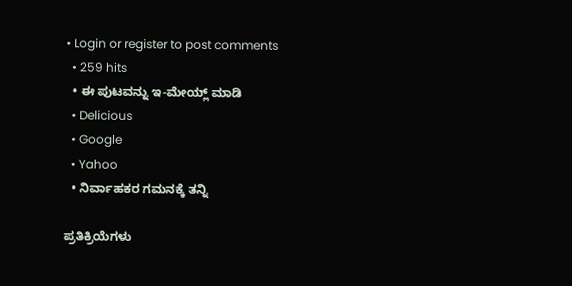• Login or register to post comments
  • 259 hits
  • ಈ ಪುಟವನ್ನು ಇ-ಮೇಯ್ಲ್ ಮಾಡಿ
  • Delicious
  • Google
  • Yahoo
  • ನಿರ್ವಾಹಕರ ಗಮನಕ್ಕೆ ತನ್ನಿ

ಪ್ರತಿಕ್ರಿಯೆಗಳು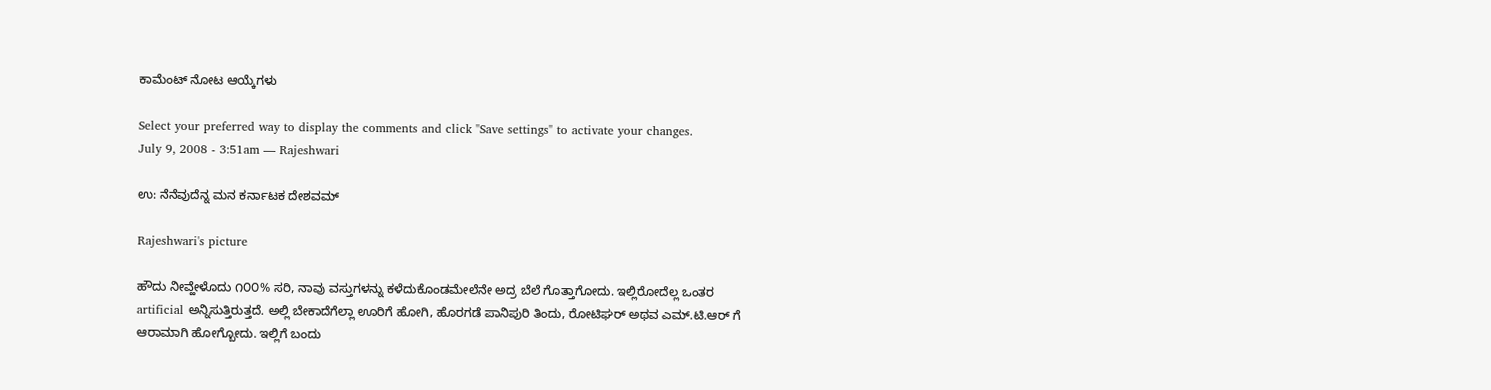ಕಾಮೆಂಟ್ ನೋಟ ಆಯ್ಕೆಗಳು

Select your preferred way to display the comments and click "Save settings" to activate your changes.
July 9, 2008 - 3:51am — Rajeshwari

ಉ: ನೆನೆವುದೆನ್ನ ಮನ ಕರ್ನಾಟಕ ದೇಶವಮ್

Rajeshwari's picture

ಹೌದು ನೀವ್ಹೇಳೊದು ೧೦೦% ಸರಿ, ನಾವು ವಸ್ತುಗಳನ್ನು ಕಳೆದುಕೊಂಡಮೇಲೆನೇ ಅದ್ರ ಬೆಲೆ ಗೊತ್ತಾಗೋದು. ಇಲ್ಲಿರೋದೆಲ್ಲ ಒಂತರ artificial ಅನ್ನಿಸುತ್ತಿರುತ್ತದೆ. ಅಲ್ಲಿ ಬೇಕಾದೆಗೆಲ್ಲಾ ಊರಿಗೆ ಹೋಗಿ, ಹೊರಗಡೆ ಪಾನಿಪುರಿ ತಿಂದು, ರೋಟಿಘರ್ ಅಥವ ಎಮ್.ಟಿ.ಆರ್ ಗೆ ಆರಾಮಾಗಿ ಹೋಗ್ಬೋದು. ಇಲ್ಲಿಗೆ ಬಂದು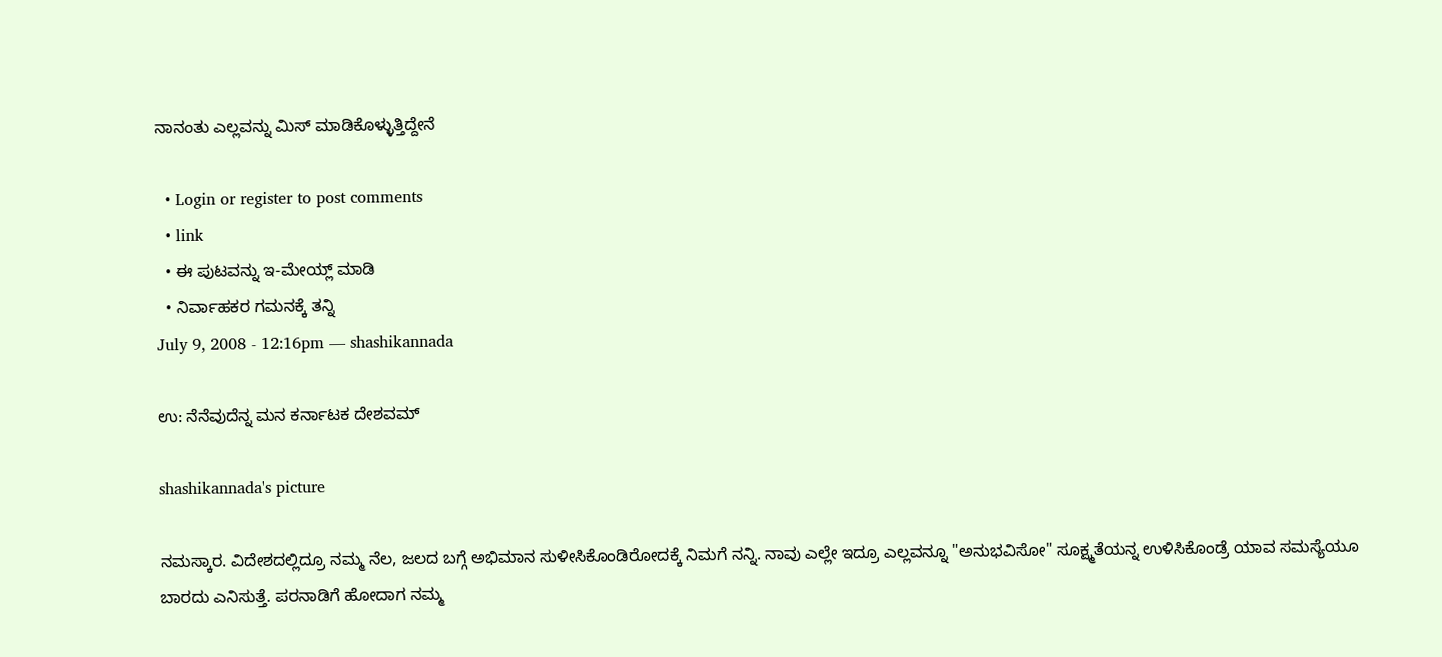ನಾನಂತು ಎಲ್ಲವನ್ನು ಮಿಸ್ ಮಾಡಿಕೊಳ್ಳುತ್ತಿದ್ದೇನೆ

  • Login or register to post comments
  • link
  • ಈ ಪುಟವನ್ನು ಇ-ಮೇಯ್ಲ್ ಮಾಡಿ
  • ನಿರ್ವಾಹಕರ ಗಮನಕ್ಕೆ ತನ್ನಿ
July 9, 2008 - 12:16pm — shashikannada

ಉ: ನೆನೆವುದೆನ್ನ ಮನ ಕರ್ನಾಟಕ ದೇಶವಮ್

shashikannada's picture

ನಮಸ್ಕಾರ. ವಿದೇಶದಲ್ಲಿದ್ರೂ ನಮ್ಮ ನೆಲ, ಜಲದ ಬಗ್ಗೆ ಅಭಿಮಾನ ಸುಳೀಸಿಕೊಂಡಿರೋದಕ್ಕೆ ನಿಮಗೆ ನನ್ನಿ. ನಾವು ಎಲ್ಲೇ ಇದ್ರೂ ಎಲ್ಲವನ್ನೂ "ಅನುಭವಿಸೋ" ಸೂಕ್ಷ್ಮತೆಯನ್ನ ಉಳಿಸಿಕೊಂಡ್ರೆ ಯಾವ ಸಮಸ್ಯೆಯೂ ಬಾರದು ಎನಿಸುತ್ತೆ. ಪರನಾಡಿಗೆ ಹೋದಾಗ ನಮ್ಮ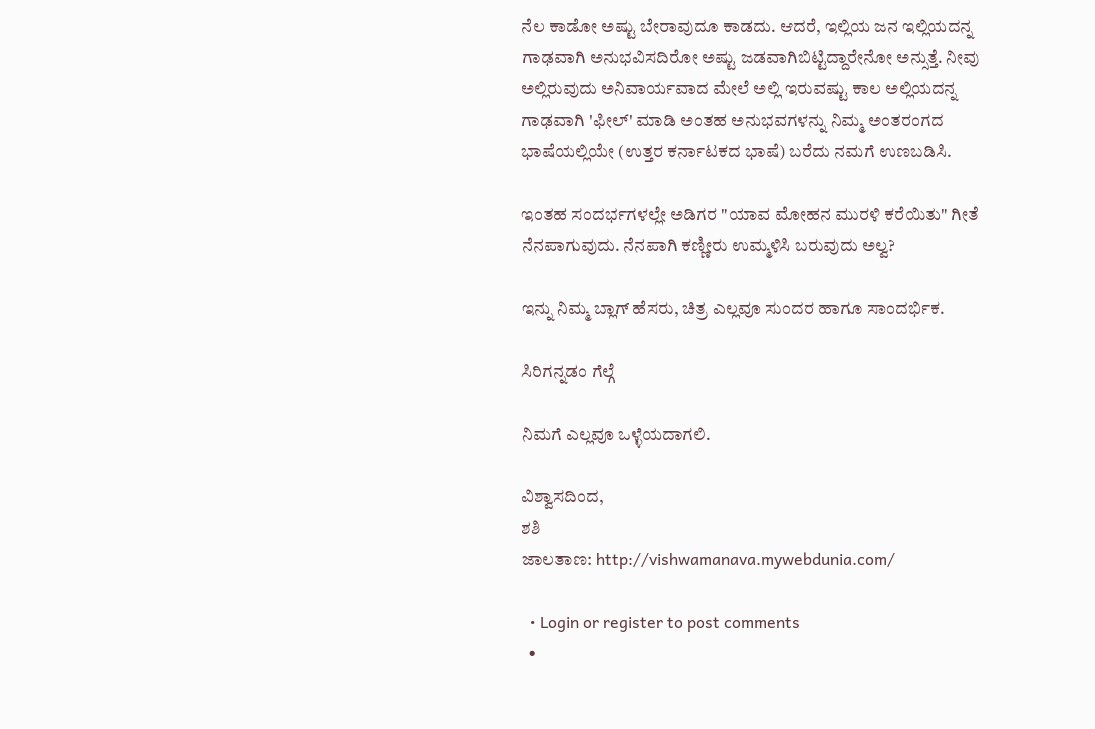ನೆಲ ಕಾಡೋ ಅಷ್ಟು ಬೇರಾವುದೂ ಕಾಡದು. ಆದರೆ, ಇಲ್ಲಿಯ ಜನ ಇಲ್ಲಿಯದನ್ನ ಗಾಢವಾಗಿ ಅನುಭವಿಸದಿರೋ ಅಷ್ಟು ಜಡವಾಗಿಬಿಟ್ಟಿದ್ದಾರೇನೋ ಅನ್ಸುತ್ತೆ. ನೀವು ಅಲ್ಲಿರುವುದು ಅನಿವಾರ್ಯವಾದ ಮೇಲೆ ಅಲ್ಲಿ ಇರುವಷ್ಟು ಕಾಲ ಅಲ್ಲಿಯದನ್ನ ಗಾಢವಾಗಿ 'ಫೀಲ್' ಮಾಡಿ ಅಂತಹ ಅನುಭವಗಳನ್ನು ನಿಮ್ಮ ಅಂತರಂಗದ ಭಾಷೆಯಲ್ಲಿಯೇ (ಉತ್ತರ ಕರ್ನಾಟಕದ ಭಾಷೆ) ಬರೆದು ನಮಗೆ ಉಣಬಡಿಸಿ.

ಇಂತಹ ಸಂದರ್ಭಗಳಲ್ಲೇ ಅಡಿಗರ "ಯಾವ ಮೋಹನ ಮುರಳಿ ಕರೆಯಿತು" ಗೀತೆ ನೆನಪಾಗುವುದು. ನೆನಪಾಗಿ ಕಣ್ಣೀರು ಉಮ್ಮಳಿಸಿ ಬರುವುದು ಅಲ್ವ?

ಇನ್ನು ನಿಮ್ಮ ಬ್ಲಾಗ್ ಹೆಸರು, ಚಿತ್ರ ಎಲ್ಲವೂ ಸುಂದರ ಹಾಗೂ ಸಾಂದರ್ಭಿಕ.

ಸಿರಿಗನ್ನಡಂ ಗೆಲ್ಗೆ

ನಿಮಗೆ ಎಲ್ಲವೂ ಒಳ್ಳೆಯದಾಗಲಿ.

ವಿಶ್ವಾಸದಿಂದ,
ಶಶಿ
ಜಾಲತಾಣ: http://vishwamanava.mywebdunia.com/

  • Login or register to post comments
  •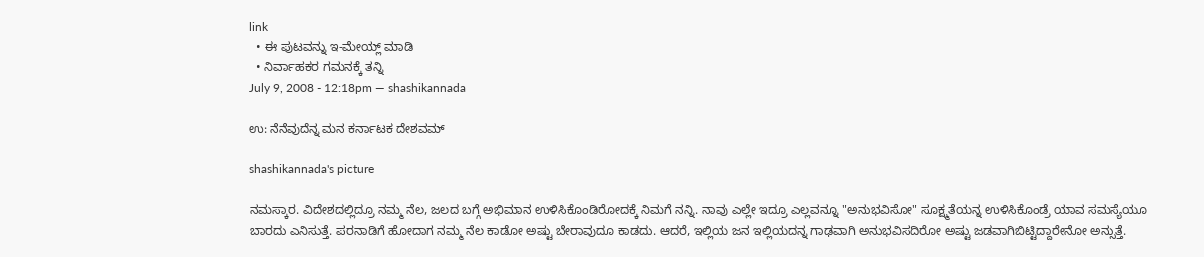link
  • ಈ ಪುಟವನ್ನು ಇ-ಮೇಯ್ಲ್ ಮಾಡಿ
  • ನಿರ್ವಾಹಕರ ಗಮನಕ್ಕೆ ತನ್ನಿ
July 9, 2008 - 12:18pm — shashikannada

ಉ: ನೆನೆವುದೆನ್ನ ಮನ ಕರ್ನಾಟಕ ದೇಶವಮ್

shashikannada's picture

ನಮಸ್ಕಾರ. ವಿದೇಶದಲ್ಲಿದ್ರೂ ನಮ್ಮ ನೆಲ, ಜಲದ ಬಗ್ಗೆ ಅಭಿಮಾನ ಉಳಿಸಿಕೊಂಡಿರೋದಕ್ಕೆ ನಿಮಗೆ ನನ್ನಿ. ನಾವು ಎಲ್ಲೇ ಇದ್ರೂ ಎಲ್ಲವನ್ನೂ "ಅನುಭವಿಸೋ" ಸೂಕ್ಷ್ಮತೆಯನ್ನ ಉಳಿಸಿಕೊಂಡ್ರೆ ಯಾವ ಸಮಸ್ಯೆಯೂ ಬಾರದು ಎನಿಸುತ್ತೆ. ಪರನಾಡಿಗೆ ಹೋದಾಗ ನಮ್ಮ ನೆಲ ಕಾಡೋ ಅಷ್ಟು ಬೇರಾವುದೂ ಕಾಡದು. ಆದರೆ, ಇಲ್ಲಿಯ ಜನ ಇಲ್ಲಿಯದನ್ನ ಗಾಢವಾಗಿ ಅನುಭವಿಸದಿರೋ ಅಷ್ಟು ಜಡವಾಗಿಬಿಟ್ಟಿದ್ದಾರೇನೋ ಅನ್ಸುತ್ತೆ.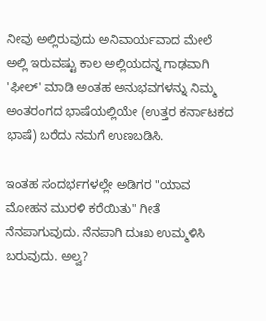ನೀವು ಅಲ್ಲಿರುವುದು ಅನಿವಾರ್ಯವಾದ ಮೇಲೆ ಅಲ್ಲಿ ಇರುವಷ್ಟು ಕಾಲ ಅಲ್ಲಿಯದನ್ನ ಗಾಢವಾಗಿ 'ಫೀಲ್' ಮಾಡಿ ಅಂತಹ ಅನುಭವಗಳನ್ನು ನಿಮ್ಮ ಅಂತರಂಗದ ಭಾಷೆಯಲ್ಲಿಯೇ (ಉತ್ತರ ಕರ್ನಾಟಕದ ಭಾಷೆ) ಬರೆದು ನಮಗೆ ಉಣಬಡಿಸಿ.

ಇಂತಹ ಸಂದರ್ಭಗಳಲ್ಲೇ ಅಡಿಗರ "ಯಾವ ಮೋಹನ ಮುರಳಿ ಕರೆಯಿತು" ಗೀತೆ ನೆನಪಾಗುವುದು. ನೆನಪಾಗಿ ದುಃಖ ಉಮ್ಮಳಿಸಿ ಬರುವುದು. ಅಲ್ವ?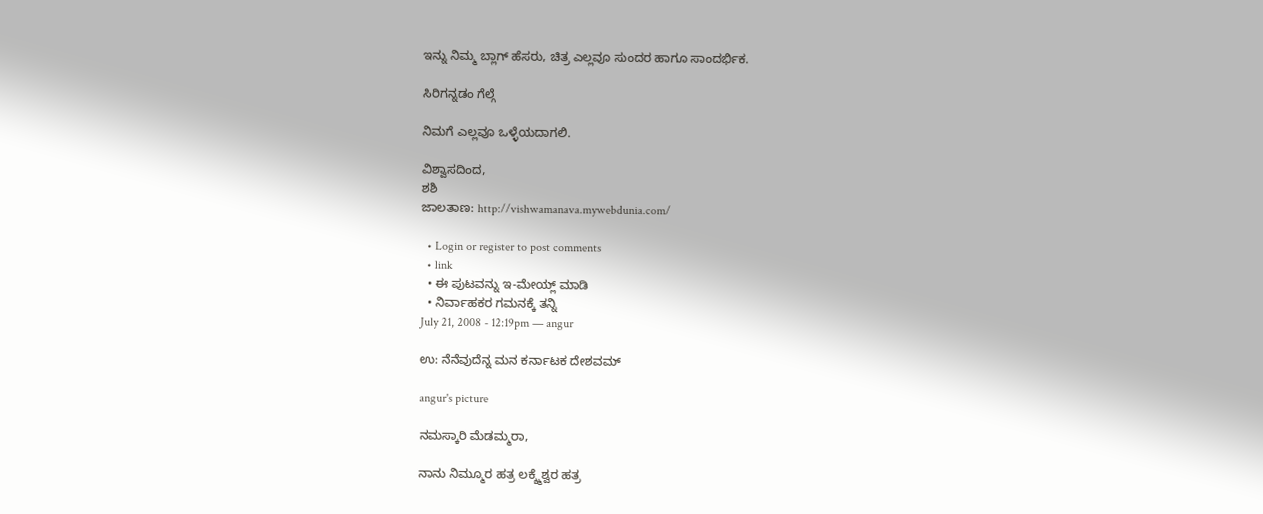ಇನ್ನು ನಿಮ್ಮ ಬ್ಲಾಗ್ ಹೆಸರು, ಚಿತ್ರ ಎಲ್ಲವೂ ಸುಂದರ ಹಾಗೂ ಸಾಂದರ್ಭಿಕ.

ಸಿರಿಗನ್ನಡಂ ಗೆಲ್ಗೆ

ನಿಮಗೆ ಎಲ್ಲವೂ ಒಳ್ಳೆಯದಾಗಲಿ.

ವಿಶ್ವಾಸದಿಂದ,
ಶಶಿ
ಜಾಲತಾಣ: http://vishwamanava.mywebdunia.com/

  • Login or register to post comments
  • link
  • ಈ ಪುಟವನ್ನು ಇ-ಮೇಯ್ಲ್ ಮಾಡಿ
  • ನಿರ್ವಾಹಕರ ಗಮನಕ್ಕೆ ತನ್ನಿ
July 21, 2008 - 12:19pm — angur

ಉ: ನೆನೆವುದೆನ್ನ ಮನ ಕರ್ನಾಟಕ ದೇಶವಮ್

angur's picture

ನಮಸ್ಕಾರಿ ಮೆಡಮ್ಮರಾ,

ನಾನು ನಿಮ್ಮೂರ ಹತ್ರ ಲಕ್ಶ್ಮೆಶ್ವರ ಹತ್ರ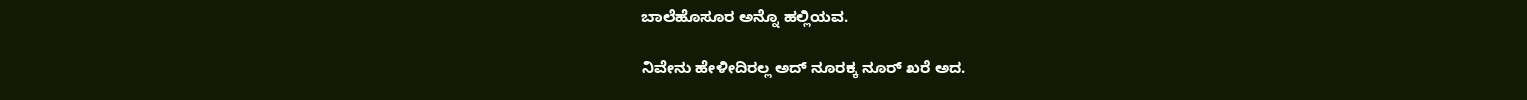ಬಾಲೆಹೊಸೂರ ಅನ್ನೊ ಹಲ್ಲಿಯವ.

ನಿವೇನು ಹೇಳೀದಿರಲ್ಲ ಅದ್ ನೂರಕ್ಕ ನೂರ್ ಖರೆ ಅದ.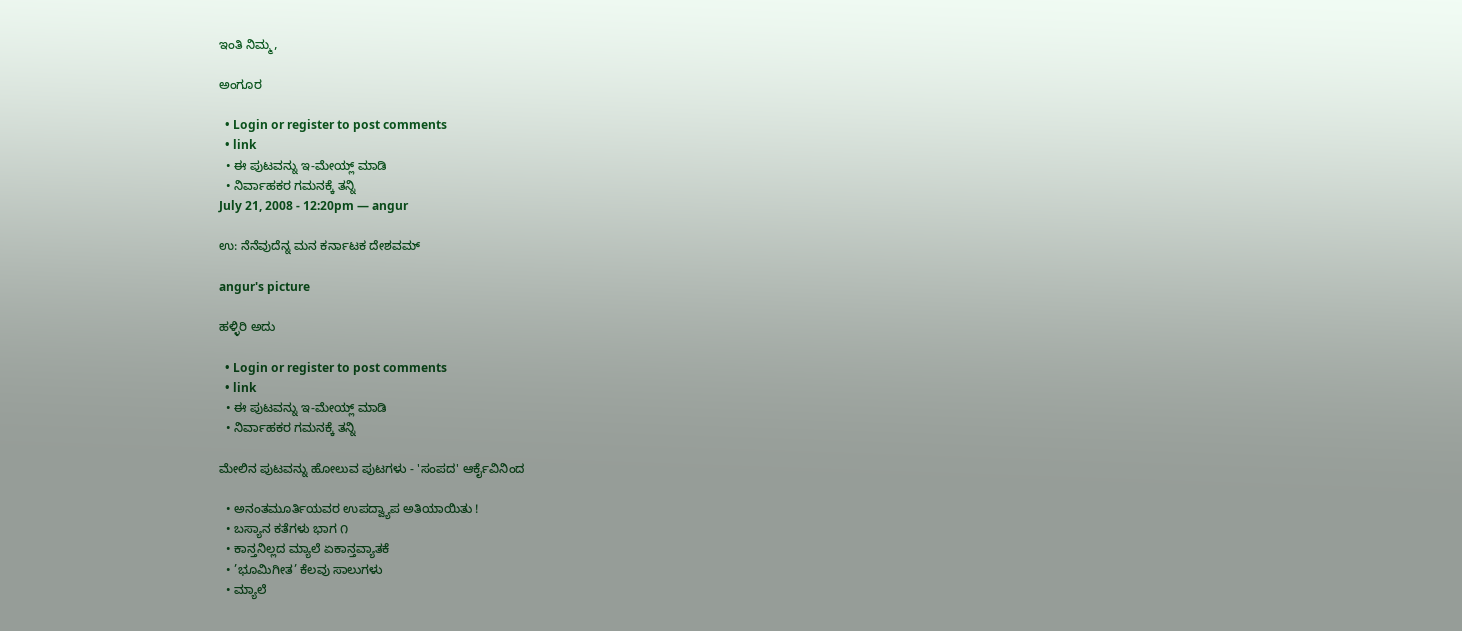ಇಂತಿ ನಿಮ್ಮ,

ಅಂಗೂರ

  • Login or register to post comments
  • link
  • ಈ ಪುಟವನ್ನು ಇ-ಮೇಯ್ಲ್ ಮಾಡಿ
  • ನಿರ್ವಾಹಕರ ಗಮನಕ್ಕೆ ತನ್ನಿ
July 21, 2008 - 12:20pm — angur

ಉ: ನೆನೆವುದೆನ್ನ ಮನ ಕರ್ನಾಟಕ ದೇಶವಮ್

angur's picture

ಹಳ್ಳಿರಿ ಅದು

  • Login or register to post comments
  • link
  • ಈ ಪುಟವನ್ನು ಇ-ಮೇಯ್ಲ್ ಮಾಡಿ
  • ನಿರ್ವಾಹಕರ ಗಮನಕ್ಕೆ ತನ್ನಿ

ಮೇಲಿನ ಪುಟವನ್ನು ಹೋಲುವ ಪುಟಗಳು - 'ಸಂಪದ' ಆರ್ಕೈವಿನಿಂದ

  • ಅನಂತಮೂರ್ತಿಯವರ ಉಪದ್ವ್ಯಾಪ ಅತಿಯಾಯಿತು !
  • ಬಸ್ಯಾನ ಕತೆಗಳು ಭಾಗ ೧
  • ಕಾನ್ತನಿಲ್ಲದ ಮ್ಯಾಲೆ ಏಕಾನ್ತವ್ಯಾತಕೆ
  • ’ಭೂಮಿಗೀತ’ ಕೆಲವು ಸಾಲುಗಳು
  • ಮ್ಯಾಲೆ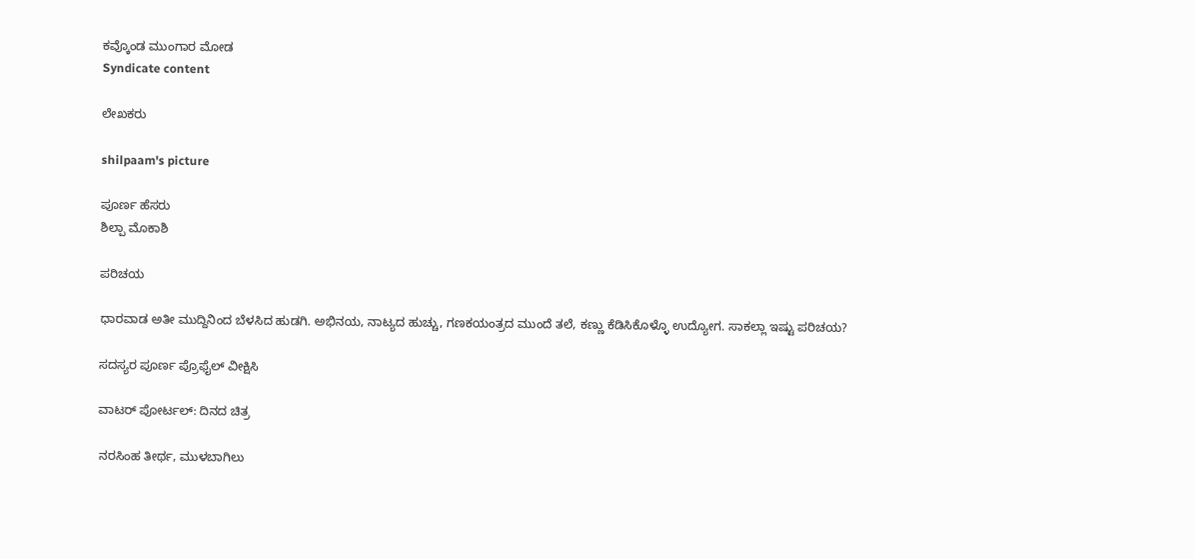ಕವ್ಕೊಂಡ ಮುಂಗಾರ ಮೋಡ
Syndicate content

ಲೇಖಕರು

shilpaam's picture

ಪೂರ್ಣ ಹೆಸರು
ಶಿಲ್ಪಾ ಮೊಕಾಶಿ

ಪರಿಚಯ

ಧಾರವಾಡ ಅತೀ ಮುದ್ದಿನಿಂದ ಬೆಳಸಿದ ಹುಡಗಿ. ಅಭಿನಯ, ನಾಟ್ಯದ ಹುಚ್ಚು, ಗಣಕಯಂತ್ರದ ಮುಂದೆ ತಲೆ, ಕಣ್ಣು ಕೆಡಿಸಿಕೊಳ್ಳೊ ಉದ್ಯೋಗ. ಸಾಕಲ್ಲಾ ಇಷ್ಟು ಪರಿಚಯ?

ಸದಸ್ಯರ ಪೂರ್ಣ ಪ್ರೊಫೈಲ್ ವೀಕ್ಷಿಸಿ

ವಾಟರ್ ಪೋರ್ಟಲ್: ದಿನದ ಚಿತ್ರ

ನರಸಿಂಹ ತೀರ್ಥ, ಮುಳಬಾಗಿಲು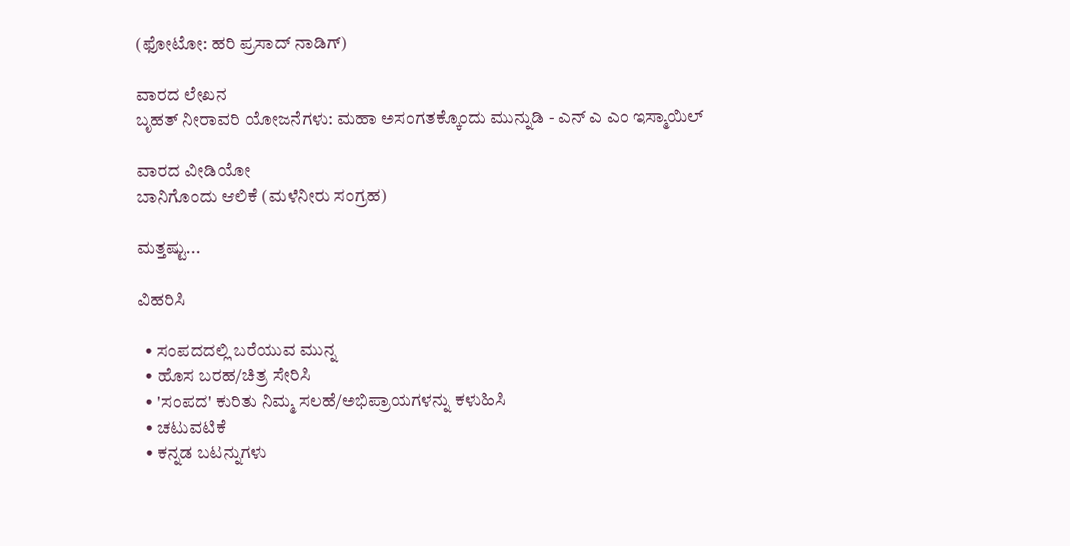(ಫೋಟೋ: ಹರಿ ಪ್ರಸಾದ್ ನಾಡಿಗ್)

ವಾರದ ಲೇಖನ
ಬೃಹತ್ ನೀರಾವರಿ ಯೋಜನೆಗಳು: ಮಹಾ ಅಸಂಗತಕ್ಕೊಂದು ಮುನ್ನುಡಿ - ಎನ್ ಎ ಎಂ ಇಸ್ಮಾಯಿಲ್

ವಾರದ ವೀಡಿಯೋ
ಬಾನಿಗೊಂದು ಆಲಿಕೆ (ಮಳೆನೀರು ಸಂಗ್ರಹ)

ಮತ್ತಷ್ಟು...

ವಿಹರಿಸಿ

  • ಸಂಪದದಲ್ಲಿ ಬರೆಯುವ ಮುನ್ನ
  • ಹೊಸ ಬರಹ/ಚಿತ್ರ ಸೇರಿಸಿ
  • 'ಸಂಪದ' ಕುರಿತು ನಿಮ್ಮ ಸಲಹೆ/ಅಭಿಪ್ರಾಯಗಳನ್ನು ಕಳುಹಿಸಿ
  • ಚಟುವಟಿಕೆ
  • ಕನ್ನಡ ಬಟನ್ನುಗಳು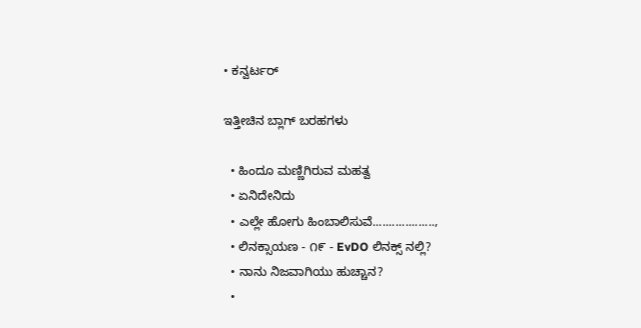• ಕನ್ವರ್ಟರ್

ಇತ್ತೀಚಿನ ಬ್ಲಾಗ್ ಬರಹಗಳು

  • ಹಿಂದೂ ಮಣ್ಣಿಗಿರುವ ಮಹತ್ವ
  • ಏನಿದೇನಿದು
  • ಎಲ್ಲೇ ಹೋಗು ಹಿಂಬಾಲಿಸುವೆ...................,
  • ಲಿನಕ್ಸಾಯಣ - ೧೯ - EvDO ಲಿನಕ್ಸ್ ನಲ್ಲಿ?
  • ನಾನು ನಿಜವಾಗಿಯು ಹುಚ್ಚಾನ?
  •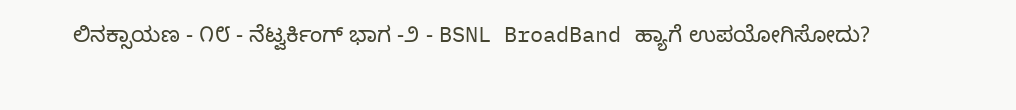ಲಿನಕ್ಸಾಯಣ - ೧೮ - ನೆಟ್ವರ್ಕಿಂಗ್ ಭಾಗ -೨ - BSNL BroadBand ಹ್ಯಾಗೆ ಉಪಯೋಗಿಸೋದು?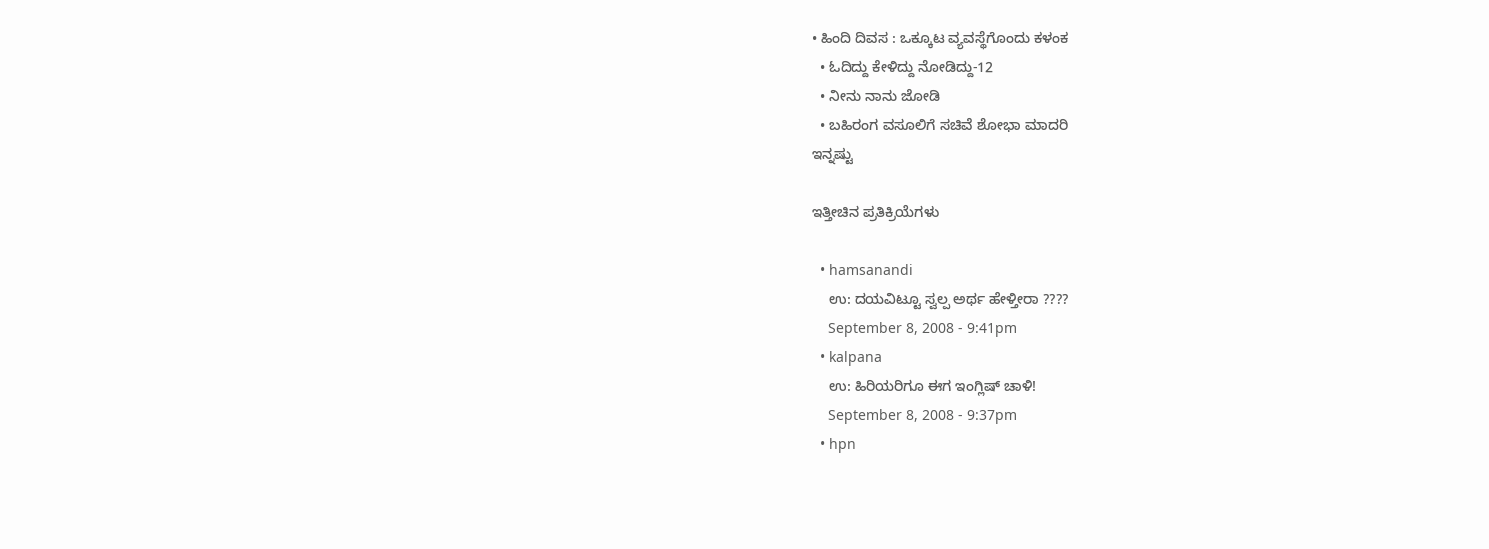• ಹಿಂದಿ ದಿವಸ : ಒಕ್ಕೂಟ ವ್ಯವಸ್ಥೆಗೊಂದು ಕಳಂಕ
  • ಓದಿದ್ದು ಕೇಳಿದ್ದು ನೋಡಿದ್ದು-12
  • ನೀನು ನಾನು ಜೋಡಿ
  • ಬಹಿರಂಗ ವಸೂಲಿಗೆ ಸಚಿವೆ ಶೋಭಾ ಮಾದರಿ
ಇನ್ನಷ್ಟು

ಇತ್ತೀಚಿನ ಪ್ರತಿಕ್ರಿಯೆಗಳು

  • hamsanandi
    ಉ: ದಯವಿಟ್ಟೂ ಸ್ವಲ್ಪ ಅರ್ಥ ಹೇಳ್ತೀರಾ ????
    September 8, 2008 - 9:41pm
  • kalpana
    ಉ: ಹಿರಿಯರಿಗೂ ಈಗ ಇಂಗ್ಲಿಷ್ ಚಾಳಿ!
    September 8, 2008 - 9:37pm
  • hpn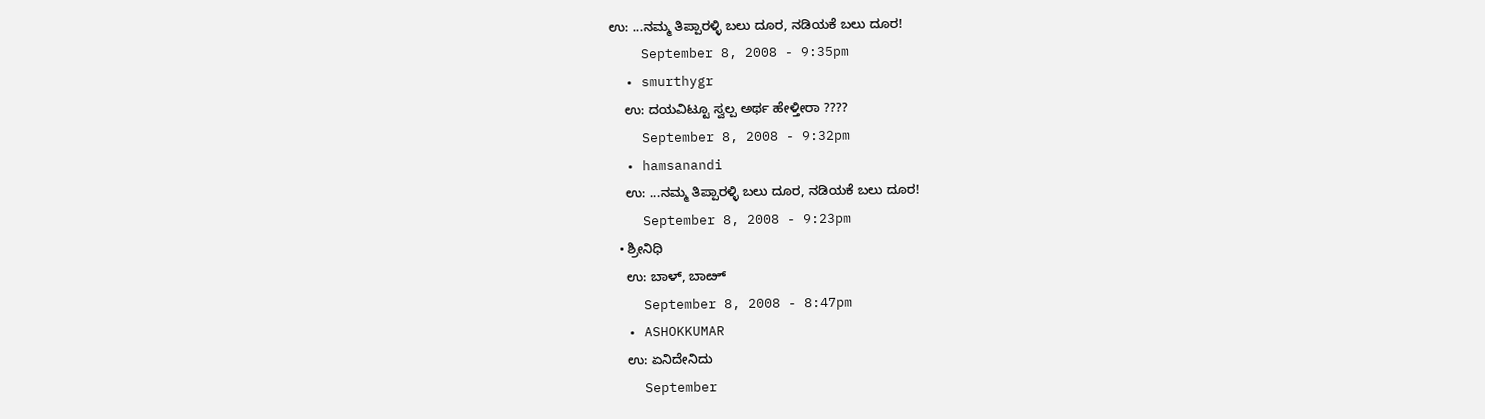ಉ: ...ನಮ್ಮ ತಿಪ್ಪಾರಳ್ಳಿ ಬಲು ದೂರ, ನಡಿಯಕೆ ಬಲು ದೂರ!
    September 8, 2008 - 9:35pm
  • smurthygr
    ಉ: ದಯವಿಟ್ಟೂ ಸ್ವಲ್ಪ ಅರ್ಥ ಹೇಳ್ತೀರಾ ????
    September 8, 2008 - 9:32pm
  • hamsanandi
    ಉ: ...ನಮ್ಮ ತಿಪ್ಪಾರಳ್ಳಿ ಬಲು ದೂರ, ನಡಿಯಕೆ ಬಲು ದೂರ!
    September 8, 2008 - 9:23pm
  • ಶ್ರೀನಿಧಿ
    ಉ: ಬಾಳ್, ಬಾೞ್
    September 8, 2008 - 8:47pm
  • ASHOKKUMAR
    ಉ: ಏನಿದೇನಿದು
    September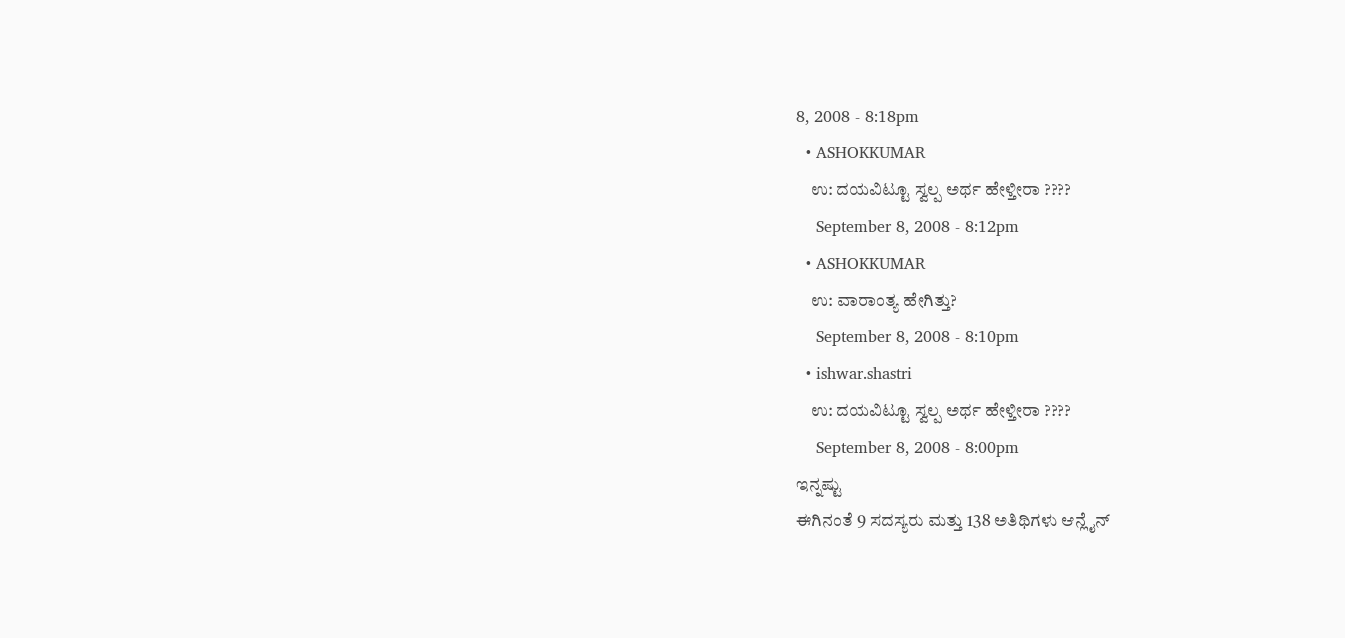8, 2008 - 8:18pm
  • ASHOKKUMAR
    ಉ: ದಯವಿಟ್ಟೂ ಸ್ವಲ್ಪ ಅರ್ಥ ಹೇಳ್ತೀರಾ ????
    September 8, 2008 - 8:12pm
  • ASHOKKUMAR
    ಉ: ವಾರಾಂತ್ಯ ಹೇಗಿತ್ತು?
    September 8, 2008 - 8:10pm
  • ishwar.shastri
    ಉ: ದಯವಿಟ್ಟೂ ಸ್ವಲ್ಪ ಅರ್ಥ ಹೇಳ್ತೀರಾ ????
    September 8, 2008 - 8:00pm
ಇನ್ನಷ್ಟು
ಈಗಿನಂತೆ 9 ಸದಸ್ಯರು ಮತ್ತು 138 ಅತಿಥಿಗಳು ಆನ್ಲೈನ್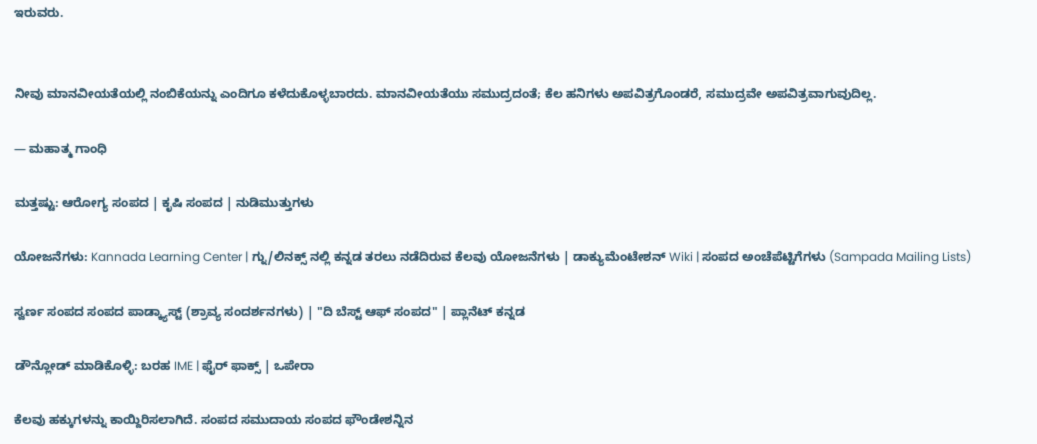ಇರುವರು.


ನೀವು ಮಾನವೀಯತೆಯಲ್ಲಿ ನಂಬಿಕೆಯನ್ನು ಎಂದಿಗೂ ಕಳೆದುಕೊಳ್ಳಬಾರದು. ಮಾನವೀಯತೆಯು ಸಮುದ್ರದಂತೆ; ಕೆಲ ಹನಿಗಳು ಅಪವಿತ್ರಗೊಂಡರೆ, ಸಮುದ್ರವೇ ಅಪವಿತ್ರವಾಗುವುದಿಲ್ಲ.

— ಮಹಾತ್ಮ ಗಾಂಧಿ

ಮತ್ತಷ್ಟು: ಆರೋಗ್ಯ ಸಂಪದ | ಕೃಷಿ ಸಂಪದ | ನುಡಿಮುತ್ತುಗಳು

ಯೋಜನೆಗಳು: Kannada Learning Center | ಗ್ನು/ಲಿನಕ್ಸ್ ನಲ್ಲಿ ಕನ್ನಡ ತರಲು ನಡೆದಿರುವ ಕೆಲವು ಯೋಜನೆಗಳು | ಡಾಕ್ಯುಮೆಂಟೇಶನ್ Wiki | ಸಂಪದ ಅಂಚೆಪೆಟ್ಟಿಗೆಗಳು (Sampada Mailing Lists)

ಸ್ವರ್ಣ ಸಂಪದ ಸಂಪದ ಪಾಡ್ಕ್ಯಾಸ್ಟ್ (ಶ್ರಾವ್ಯ ಸಂದರ್ಶನಗಳು) | "ದಿ ಬೆಸ್ಟ್ ಆಫ್ ಸಂಪದ" | ಪ್ಲಾನೆಟ್ ಕನ್ನಡ

ಡೌನ್ಲೋಡ್ ಮಾಡಿಕೊಳ್ಳಿ: ಬರಹ IME | ಫೈರ್ ಫಾಕ್ಸ್ | ಒಪೇರಾ

ಕೆಲವು ಹಕ್ಕುಗಳನ್ನು ಕಾಯ್ದಿರಿಸಲಾಗಿದೆ. ಸಂಪದ ಸಮುದಾಯ ಸಂಪದ ಫೌಂಡೇಶನ್ನಿನ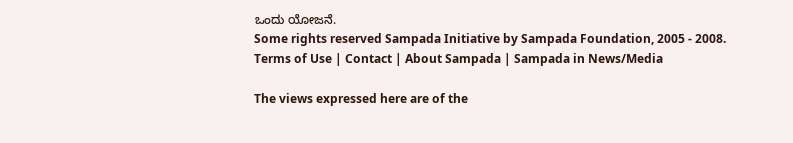ಒಂದು ಯೋಜನೆ.
Some rights reserved Sampada Initiative by Sampada Foundation, 2005 - 2008.
Terms of Use | Contact | About Sampada | Sampada in News/Media

The views expressed here are of the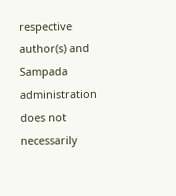respective author(s) and Sampada administration does not necessarily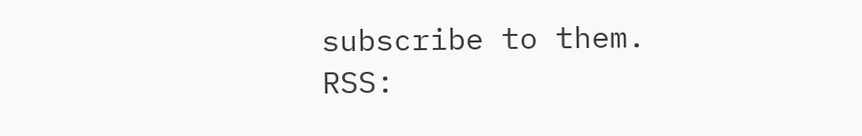subscribe to them.
RSS: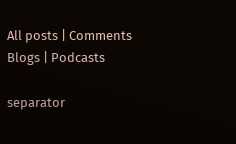All posts | Comments
Blogs | Podcasts

separator